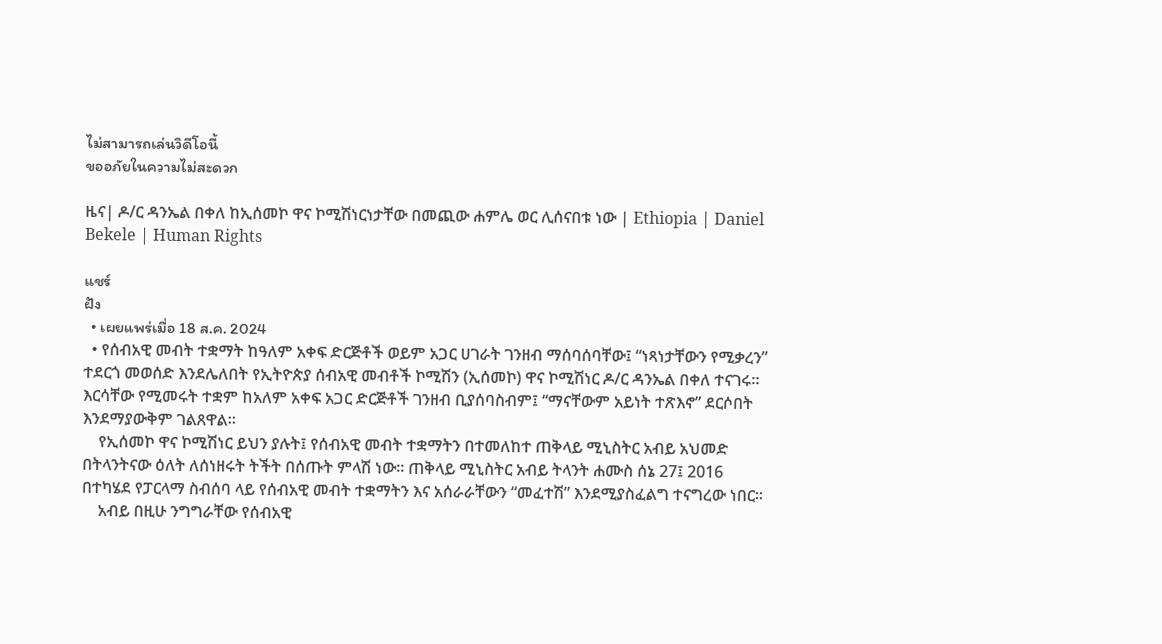ไม่สามารถเล่นวิดีโอนี้
ขออภัยในความไม่สะดวก

ዜና| ዶ/ር ዳንኤል በቀለ ከኢሰመኮ ዋና ኮሚሽነርነታቸው በመጪው ሐምሌ ወር ሊሰናበቱ ነው | Ethiopia | Daniel Bekele | Human Rights

แชร์
ฝัง
  • เผยแพร่เมื่อ 18 ส.ค. 2024
  • የሰብአዊ መብት ተቋማት ከዓለም አቀፍ ድርጅቶች ወይም አጋር ሀገራት ገንዘብ ማሰባሰባቸው፤ “ነጻነታቸውን የሚቃረን” ተደርጎ መወሰድ እንደሌለበት የኢትዮጵያ ሰብአዊ መብቶች ኮሚሽን (ኢሰመኮ) ዋና ኮሚሽነር ዶ/ር ዳንኤል በቀለ ተናገሩ። እርሳቸው የሚመሩት ተቋም ከአለም አቀፍ አጋር ድርጅቶች ገንዘብ ቢያሰባስብም፤ “ማናቸውም አይነት ተጽእኖ” ደርሶበት እንደማያውቅም ገልጸዋል።
    የኢሰመኮ ዋና ኮሚሽነር ይህን ያሉት፤ የሰብአዊ መብት ተቋማትን በተመለከተ ጠቅላይ ሚኒስትር አብይ አህመድ በትላንትናው ዕለት ለሰነዘሩት ትችት በሰጡት ምላሽ ነው። ጠቅላይ ሚኒስትር አብይ ትላንት ሐሙስ ሰኔ 27፤ 2016 በተካሄደ የፓርላማ ስብሰባ ላይ የሰብአዊ መብት ተቋማትን እና አሰራራቸውን “መፈተሽ” እንደሚያስፈልግ ተናግረው ነበር።
    አብይ በዚሁ ንግግራቸው የሰብአዊ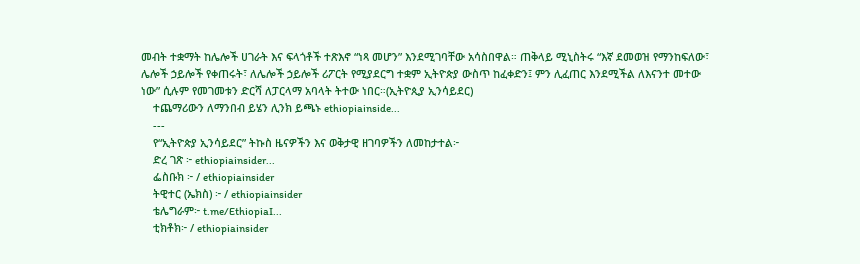መብት ተቋማት ከሌሎች ሀገራት እና ፍላጎቶች ተጽእኖ “ነጻ መሆን” እንደሚገባቸው አሳስበዋል። ጠቅላይ ሚኒስትሩ “እኛ ደመወዝ የማንከፍለው፣ ሌሎች ኃይሎች የቀጠሩት፣ ለሌሎች ኃይሎች ሪፖርት የሚያደርግ ተቋም ኢትዮጵያ ውስጥ ከፈቀድን፤ ምን ሊፈጠር እንደሚችል ለእናንተ መተው ነው” ሲሉም የመገመቱን ድርሻ ለፓርላማ አባላት ትተው ነበር።(ኢትዮጲያ ኢንሳይደር)
    ተጨማሪውን ለማንበብ ይሄን ሊንክ ይጫኑ ethiopiainside...
    ---
    የ“ኢትዮጵያ ኢንሳይደር” ትኩስ ዜናዎችን እና ወቅታዊ ዘገባዎችን ለመከታተል፦
    ድረ ገጽ ፦ ethiopiainsider...
    ፌስቡክ ፦ / ethiopiainsider
    ትዊተር (ኤክስ) ፦ / ethiopiainsider
    ቴሌግራም፦ t.me/EthiopiaI...
    ቲክቶክ፦ / ethiopiainsider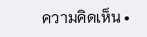ความคิดเห็น •